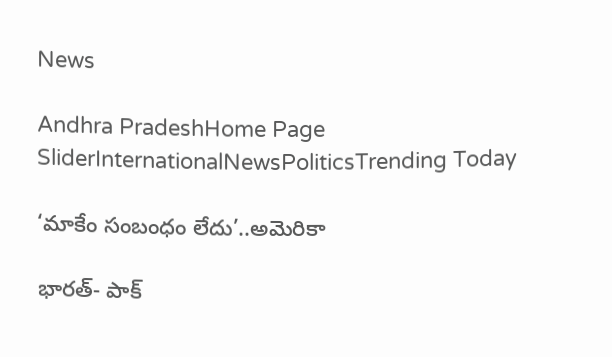News

Andhra PradeshHome Page SliderInternationalNewsPoliticsTrending Today

‘మాకేం సంబంధం లేదు’..అమెరికా

భారత్- పాక్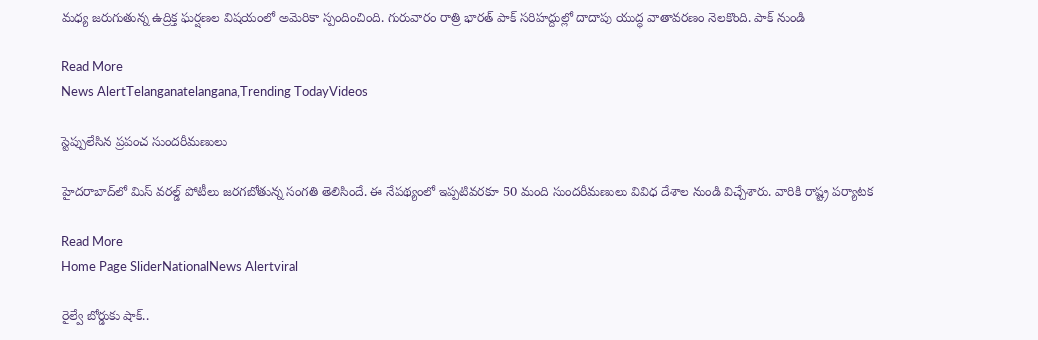మధ్య జరుగుతున్న ఉద్రిక్త ఘర్షణల విషయంలో అమెరికా స్పందించింది. గురువారం రాత్రి భారత్ పాక్ సరిహద్దుల్లో దాదాపు యుద్ధ వాతావరణం నెలకొంది. పాక్ నుండి

Read More
News AlertTelanganatelangana,Trending TodayVideos

స్టెప్పులేసిన ప్రపంచ సుందరీమణులు

హైదరాబాద్‌లో మిస్ వరల్డ్ పోటీలు జరగబోతున్న సంగతి తెలిసిందే. ఈ నేపథ్యంలో ఇప్పటివరకూ 50 మంది సుందరీమణులు వివిధ దేశాల నుండి విచ్చేశారు. వారికి రాష్ట్ర పర్యాటక

Read More
Home Page SliderNationalNews Alertviral

రైల్వే బోర్డుకు షాక్..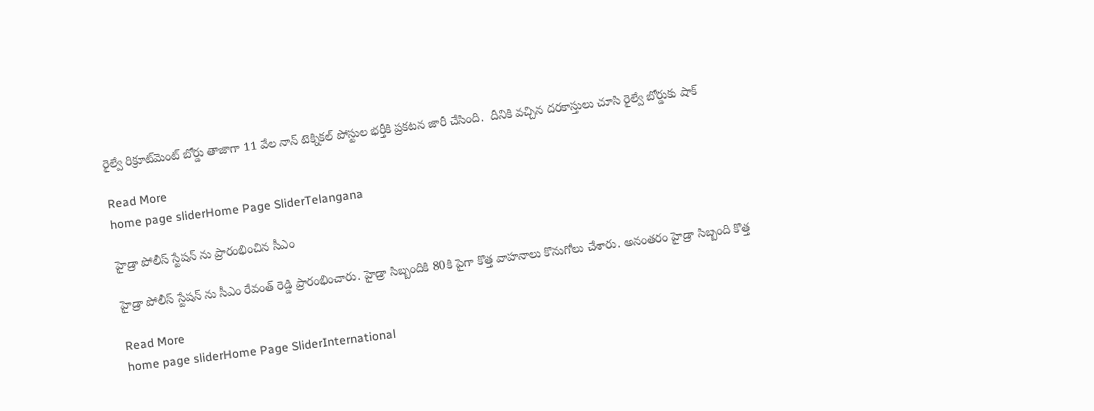రైల్వే రిక్రూట్‌మెంట్ బోర్డు తాజాగా 11 వేల నాన్ టెక్నికల్ పోస్టుల భర్తీకి ప్రకటన జారీ చేసింది.  దీనికి వచ్చిన దరకాస్తులు చూసి రైల్వే బోర్డుకు షాక్

Read More
home page sliderHome Page SliderTelangana

హైడ్రా పోలీస్ స్టేషన్ ను ప్రారంభించిన సీఎం

హైడ్రా పోలీస్ స్టేషన్ ను సీఎం రేవంత్ రెడ్డి ప్రారంభించారు. హైడ్రా సిబ్బందికి 80కి పైగా కొత్త వాహనాలు కొనుగోలు చేశారు. అనంతరం హైడ్రా సిబ్బంది కొత్త

Read More
home page sliderHome Page SliderInternational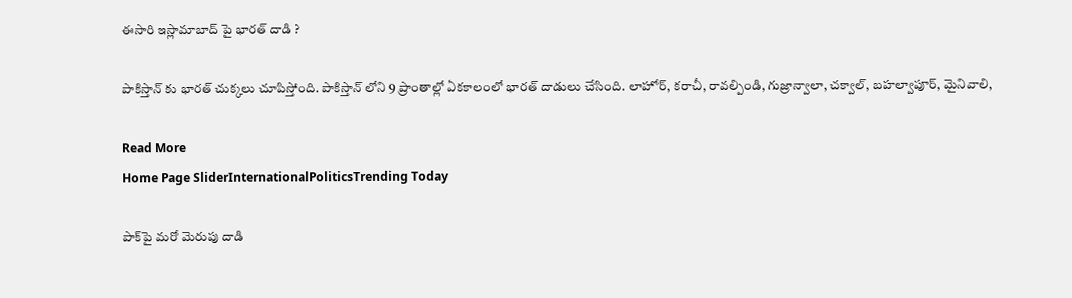ఈసారి ఇస్లామాబాద్ పై భారత్ దాడి ?

పాకిస్తాన్ కు భారత్ చుక్కలు చూపిస్తోంది. పాకిస్తాన్ లోని 9 ప్రాంతాల్లో ఏకకాలంలో భారత్ దాడులు చేసింది. లాహోర్, కరాచీ, రావల్పిండి, గుజ్రాన్వాలా, చక్వాల్, బహల్వాపూర్, మైనివాలి,

Read More
Home Page SliderInternationalPoliticsTrending Today

పాక్‌పై మరో మెరుపు దాడి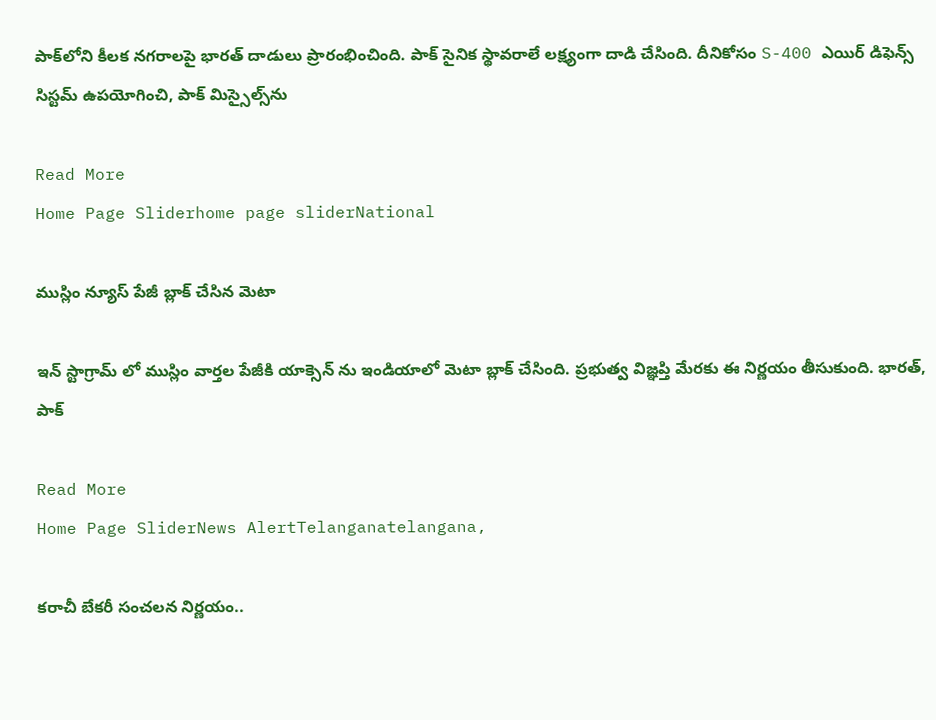పాక్‌లోని కీలక నగరాలపై భారత్ దాడులు ప్రారంభించింది. పాక్ సైనిక స్థావరాలే లక్ష్యంగా దాడి చేసింది. దీనికోసం S-400 ఎయిర్‌ డిఫెన్స్‌ సిస్టమ్‌ ఉపయోగించి, పాక్ మిస్సైల్స్‌ను

Read More
Home Page Sliderhome page sliderNational

ముస్లిం న్యూస్ పేజీ బ్లాక్ చేసిన మెటా

ఇన్ స్టాగ్రామ్ లో ముస్లిం వార్తల పేజీకి యాక్సెన్ ను ఇండియాలో మెటా బ్లాక్ చేసింది. ప్రభుత్వ విజ్ఞప్తి మేరకు ఈ నిర్ణయం తీసుకుంది. భారత్, పాక్

Read More
Home Page SliderNews AlertTelanganatelangana,

కరాచీ బేకరీ సంచలన నిర్ణయం..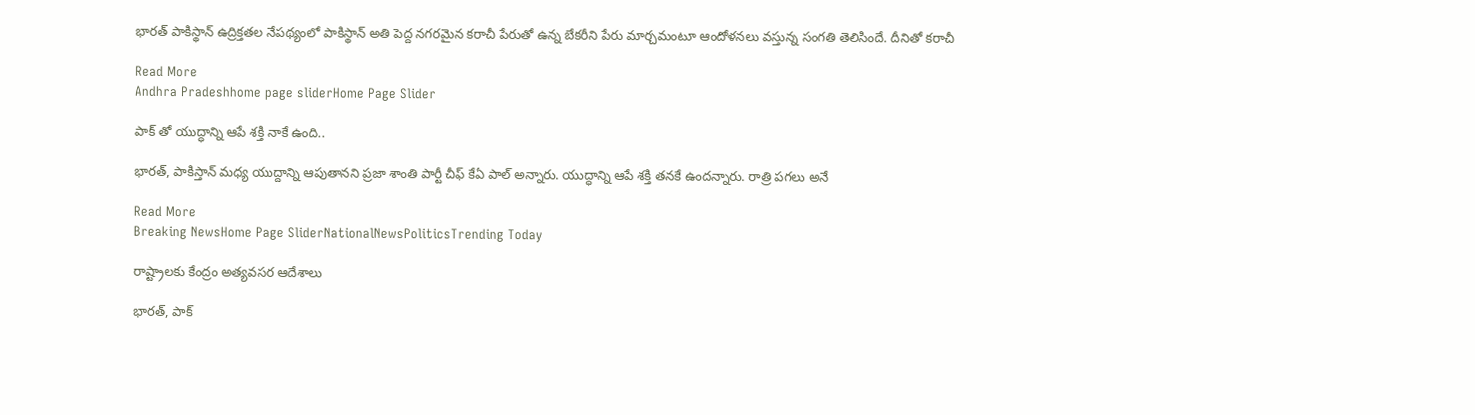భారత్ పాకిస్థాన్ ఉద్రిక్తతల నేపథ్యంలో పాకిస్థాన్ అతి పెద్ద నగరమైన కరాచీ పేరుతో ఉన్న బేకరీని పేరు మార్చమంటూ ఆందోళనలు వస్తున్న సంగతి తెలిసిందే. దీనితో కరాచీ

Read More
Andhra Pradeshhome page sliderHome Page Slider

పాక్ తో యుద్ధాన్ని ఆపే శక్తి నాకే ఉంది..

భారత్, పాకిస్తాన్ మధ్య యుద్దాన్ని ఆపుతానని ప్రజా శాంతి పార్టీ చీఫ్ కేఏ పాల్ అన్నారు. యుద్ధాన్ని ఆపే శక్తి తనకే ఉందన్నారు. రాత్రి పగలు అనే

Read More
Breaking NewsHome Page SliderNationalNewsPoliticsTrending Today

రాష్ట్రాలకు కేంద్రం అత్యవసర ఆదేశాలు

భారత్, పాక్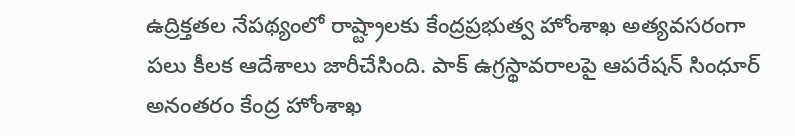ఉద్రిక్తతల నేపథ్యంలో రాష్ట్రాలకు కేంద్రప్రభుత్వ హోంశాఖ అత్యవసరంగా పలు కీలక ఆదేశాలు జారీచేసింది. పాక్ ఉగ్రస్థావరాలపై ఆపరేషన్ సింధూర్ అనంతరం కేంద్ర హోంశాఖ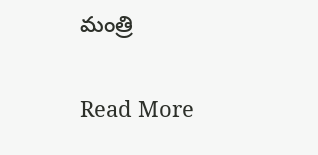మంత్రి

Read More